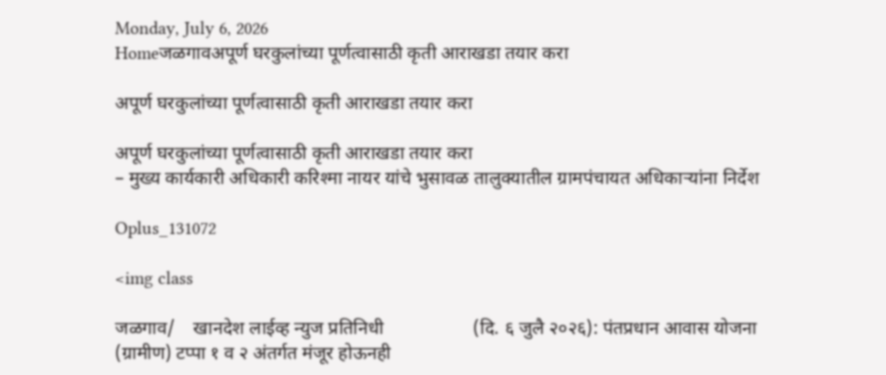Monday, July 6, 2026
Homeजळगावअपूर्ण घरकुलांच्या पूर्णत्वासाठी कृती आराखडा तयार करा

अपूर्ण घरकुलांच्या पूर्णत्वासाठी कृती आराखडा तयार करा

अपूर्ण घरकुलांच्या पूर्णत्वासाठी कृती आराखडा तयार करा
– मुख्य कार्यकारी अधिकारी करिश्मा नायर यांचे भुसावळ तालुक्यातील ग्रामपंचायत अधिकाऱ्यांना निर्देश

Oplus_131072

<img class

जळगाव/    खानदेश लाईव्ह न्युज प्रतिनिधी                   (दि. ६ जुलै २०२६): पंतप्रधान आवास योजना (ग्रामीण) टप्पा १ व २ अंतर्गत मंजूर होऊनही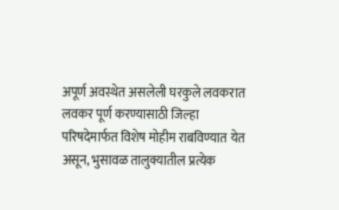अपूर्ण अवस्थेत असलेली घरकुले लवकरात लवकर पूर्ण करण्यासाठी जिल्हा परिषदेमार्फत विशेष मोहीम राबविण्यात येत असून, भुसावळ तालुक्यातील प्रत्येक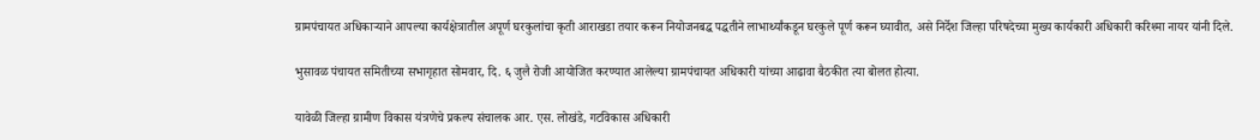ग्रामपंचायत अधिकाऱ्याने आपल्या कार्यक्षेत्रातील अपूर्ण घरकुलांचा कृती आराखडा तयार करून नियोजनबद्ध पद्धतीने लाभार्थ्यांकडून घरकुले पूर्ण करून घ्यावीत, असे निर्देश जिल्हा परिषदेच्या मुख्य कार्यकारी अधिकारी करिश्मा नायर यांनी दिले.

भुसावळ पंचायत समितीच्या सभागृहात सोमवार, दि. ६ जुलै रोजी आयोजित करण्यात आलेल्या ग्रामपंचायत अधिकारी यांच्या आढावा बैठकीत त्या बोलत होत्या.

यावेळी जिल्हा ग्रामीण विकास यंत्रणेचे प्रकल्प संचालक आर. एस. लोखंडे, गटविकास अधिकारी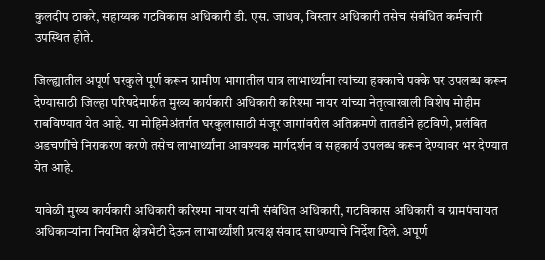कुलदीप ठाकरे, सहाय्यक गटविकास अधिकारी डी. एस. जाधव, विस्तार अधिकारी तसेच संबंधित कर्मचारी उपस्थित होते.

जिल्ह्यातील अपूर्ण घरकुले पूर्ण करून ग्रामीण भागातील पात्र लाभार्थ्यांना त्यांच्या हक्काचे पक्के घर उपलब्ध करून देण्यासाठी जिल्हा परिषदेमार्फत मुख्य कार्यकारी अधिकारी करिश्मा नायर यांच्या नेतृत्वाखाली विशेष मोहीम राबविण्यात येत आहे. या मोहिमेअंतर्गत घरकुलासाठी मंजूर जागांवरील अतिक्रमणे तातडीने हटविणे, प्रलंबित अडचणींचे निराकरण करणे तसेच लाभार्थ्यांना आवश्यक मार्गदर्शन व सहकार्य उपलब्ध करून देण्यावर भर देण्यात येत आहे.

यावेळी मुख्य कार्यकारी अधिकारी करिश्मा नायर यांनी संबंधित अधिकारी, गटविकास अधिकारी व ग्रामपंचायत अधिकाऱ्यांना नियमित क्षेत्रभेटी देऊन लाभार्थ्यांशी प्रत्यक्ष संवाद साधण्याचे निर्देश दिले. अपूर्ण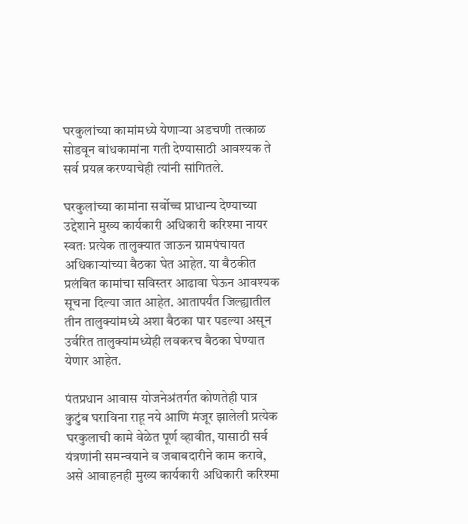घरकुलांच्या कामांमध्ये येणाऱ्या अडचणी तत्काळ सोडवून बांधकामांना गती देण्यासाठी आवश्यक ते सर्व प्रयत्न करण्याचेही त्यांनी सांगितले.

घरकुलांच्या कामांना सर्वोच्च प्राधान्य देण्याच्या उद्देशाने मुख्य कार्यकारी अधिकारी करिश्मा नायर स्वतः प्रत्येक तालुक्यात जाऊन ग्रामपंचायत अधिकाऱ्यांच्या बैठका घेत आहेत. या बैठकीत प्रलंबित कामांचा सविस्तर आढावा घेऊन आवश्यक सूचना दिल्या जात आहेत. आतापर्यंत जिल्ह्यातील तीन तालुक्यांमध्ये अशा बैठका पार पडल्या असून उर्वरित तालुक्यांमध्येही लवकरच बैठका घेण्यात येणार आहेत.

पंतप्रधान आवास योजनेअंतर्गत कोणतेही पात्र कुटुंब घराविना राहू नये आणि मंजूर झालेली प्रत्येक घरकुलाची कामे वेळेत पूर्ण व्हावीत, यासाठी सर्व यंत्रणांनी समन्वयाने व जबाबदारीने काम करावे, असे आवाहनही मुख्य कार्यकारी अधिकारी करिश्मा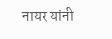नायर यांनी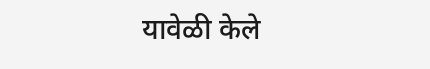यावेळी केले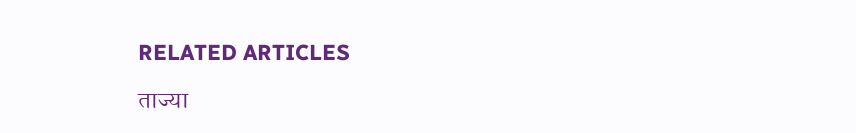RELATED ARTICLES

ताज्या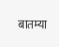बातम्या